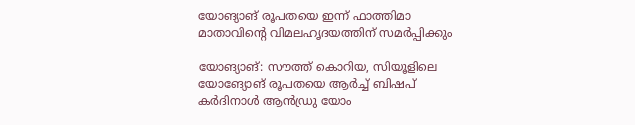യോങ്യാങ് രൂപതയെ ഇന്ന് ഫാത്തിമാ മാതാവിന്റെ വിമലഹൃദയത്തിന് സമര്‍പ്പിക്കും

യോങ്യാങ്: സൗത്ത് കൊറിയ, സിയൂളിലെ യോങ്യോങ് രൂപതയെ ആര്‍ച്ച് ബിഷപ് കര്‍ദിനാള്‍ ആന്‍ഡ്രു യോം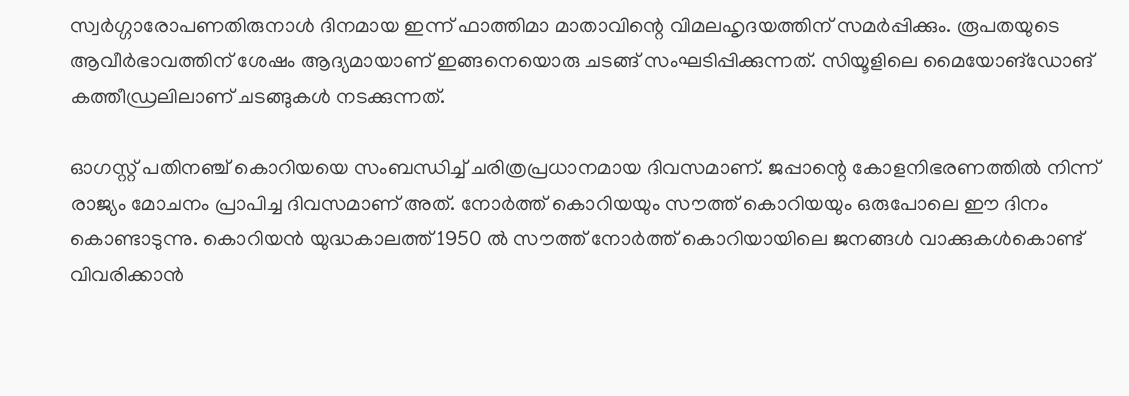സ്വര്‍ഗ്ഗാരോപണതിരുനാള്‍ ദിനമായ ഇന്ന് ഫാത്തിമാ മാതാവിന്റെ വിമലഹൃദയത്തിന് സമര്‍പ്പിക്കും. രൂപതയുടെ ആവീര്‍ഭാവത്തിന് ശേഷം ആദ്യമായാണ് ഇങ്ങനെയൊരു ചടങ്ങ് സംഘടിപ്പിക്കുന്നത്. സിയൂളിലെ മൈയോങ്‌ഡോങ് കത്തീഡ്രലിലാണ് ചടങ്ങുകള്‍ നടക്കുന്നത്.

ഓഗസ്റ്റ് പതിനഞ്ച് കൊറിയയെ സംബന്ധിച്ച് ചരിത്രപ്രധാനമായ ദിവസമാണ്. ജപ്പാന്റെ കോളനിഭരണത്തില്‍ നിന്ന് രാജ്യം മോചനം പ്രാപിച്ച ദിവസമാണ് അത്. നോര്‍ത്ത് കൊറിയയും സൗത്ത് കൊറിയയും ഒരുപോലെ ഈ ദിനം കൊണ്ടാടുന്നു. കൊറിയന്‍ യുദ്ധകാലത്ത് 1950 ല്‍ സൗത്ത് നോര്‍ത്ത് കൊറിയായിലെ ജനങ്ങള്‍ വാക്കുകള്‍കൊണ്ട് വിവരിക്കാന്‍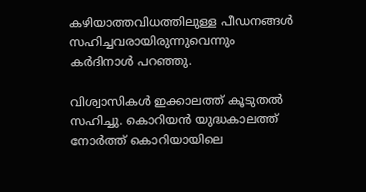കഴിയാത്തവിധത്തിലുള്ള പീഡനങ്ങള്‍ സഹിച്ചവരായിരുന്നുവെന്നും കര്‍ദിനാള്‍ പറഞ്ഞു.

വിശ്വാസികള്‍ ഇക്കാലത്ത് കൂടുതല്‍ സഹിച്ചു. കൊറിയന്‍ യുദ്ധകാലത്ത് നോര്‍ത്ത് കൊറിയായിലെ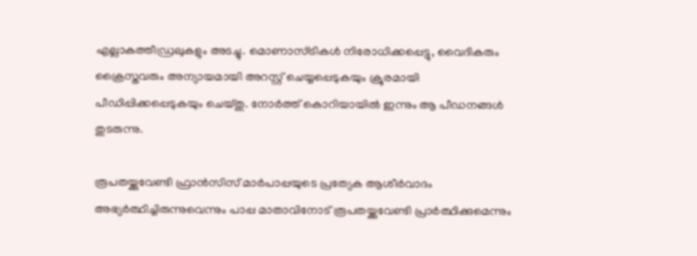എല്ലാകത്തീഡ്രലുകളും അടച്ചു. മൊണാസ്ട്രികള്‍ നിരോധിക്കപ്പെട്ടു, വൈദികരും ക്രൈസ്തവരും അന്യായമായി അറസ്റ്റ് ചെയ്യപ്പെടുകയും ക്രൂരമായി പീഡിപ്പിക്കപ്പെടുകയും ചെയ്തു. നോര്‍ത്ത് കൊറിയായില്‍ ഇന്നും ആ പീഡനങ്ങള്‍ തുടരുന്നു.

രൂപതയ്ക്കുവേണ്ടി ഫ്രാന്‍സിസ് മാര്‍പാപ്പയുടെ പ്രത്യേക ആശീര്‍വാദം അഭ്യര്‍ത്ഥിച്ചിരുന്നുവെന്നും പാപ്പ മാതാവിനോട് രൂപതയ്ക്കുവേണ്ടി പ്രാര്‍ത്ഥിക്കുമെന്നും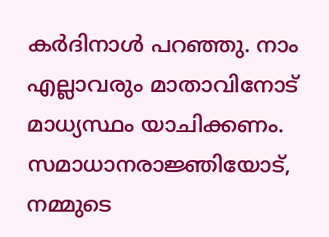കര്‍ദിനാള്‍ പറഞ്ഞു. നാം എല്ലാവരും മാതാവിനോട് മാധ്യസ്ഥം യാചിക്കണം. സമാധാനരാജ്ഞിയോട്, നമ്മുടെ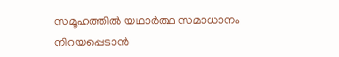സമൂഹത്തില്‍ യഥാര്‍ത്ഥ സമാധാനം നിറയപ്പെടാന്‍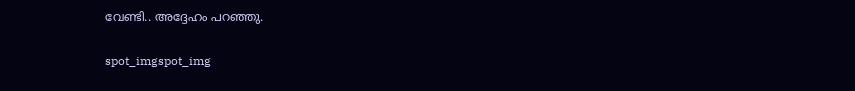വേണ്ടി.. അദ്ദേഹം പറഞ്ഞു.

spot_imgspot_img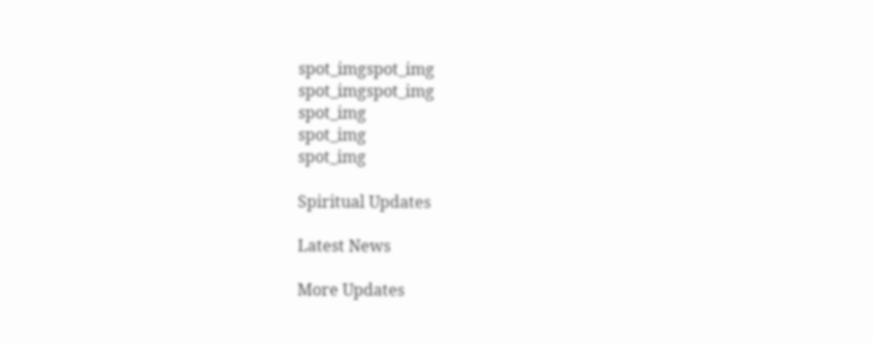spot_imgspot_img
spot_imgspot_img
spot_img
spot_img
spot_img

Spiritual Updates

Latest News

More Updates